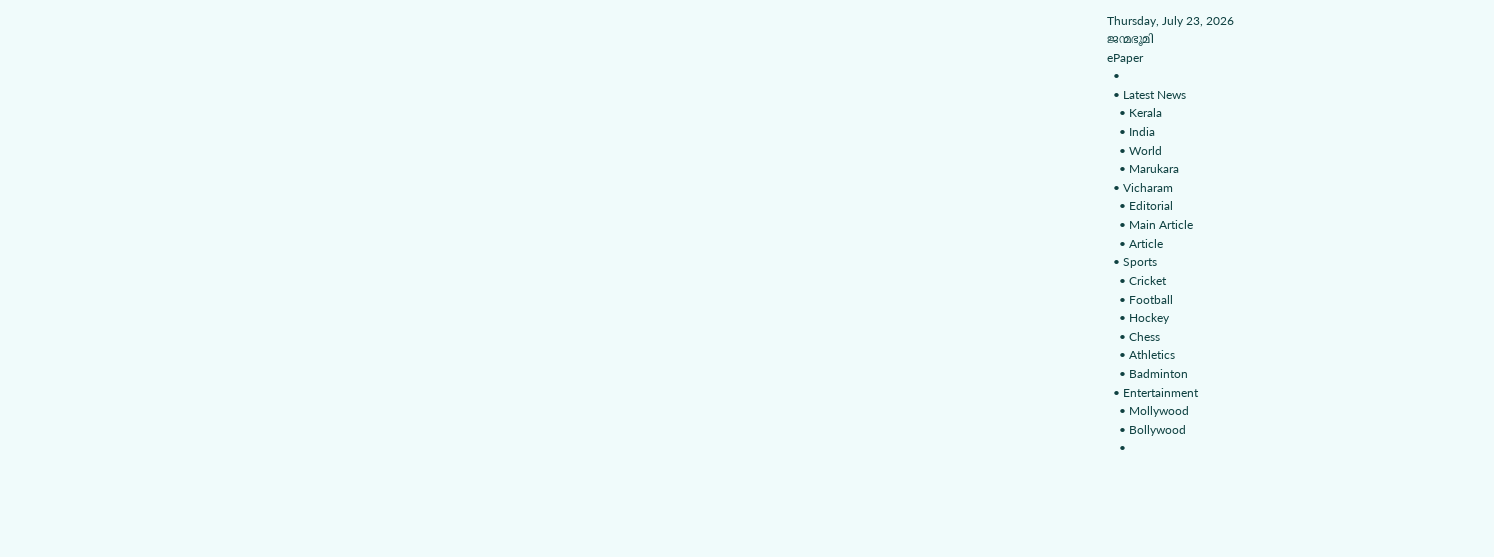Thursday, July 23, 2026
ജന്മഭൂമി
ePaper
  •
  • Latest News
    • Kerala
    • India
    • World
    • Marukara
  • Vicharam
    • Editorial
    • Main Article
    • Article
  • Sports
    • Cricket
    • Football
    • Hockey
    • Chess
    • Athletics
    • Badminton
  • Entertainment
    • Mollywood
    • Bollywood
    •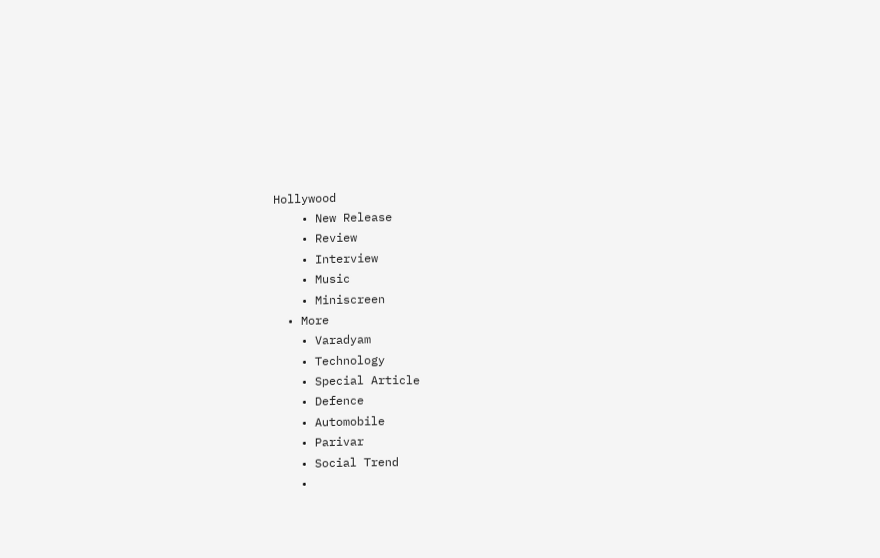Hollywood
    • New Release
    • Review
    • Interview
    • Music
    • Miniscreen
  • More
    • Varadyam
    • Technology
    • Special Article
    • Defence
    • Automobile
    • Parivar
    • Social Trend
    •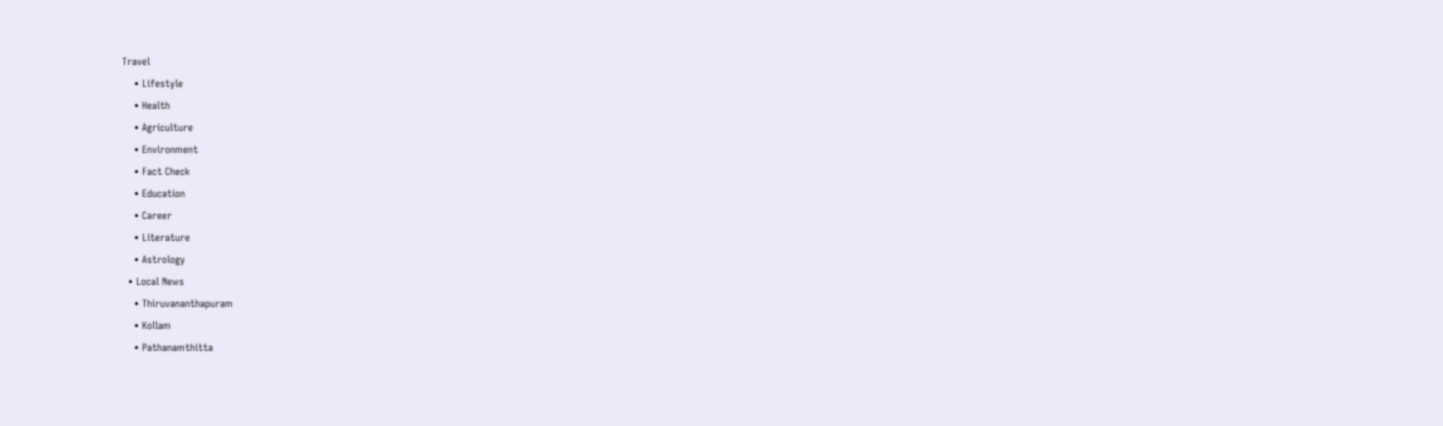Travel
    • Lifestyle
    • Health
    • Agriculture
    • Environment
    • Fact Check
    • Education
    • Career
    • Literature
    • Astrology
  • Local News
    • Thiruvananthapuram
    • Kollam
    • Pathanamthitta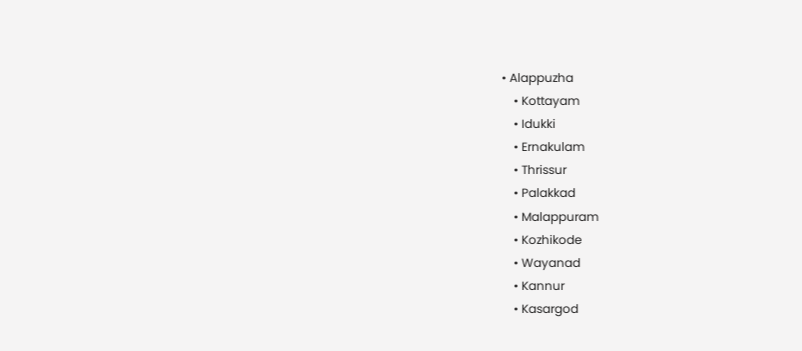• Alappuzha
    • Kottayam
    • Idukki
    • Ernakulam
    • Thrissur
    • Palakkad
    • Malappuram
    • Kozhikode
    • Wayanad
    • Kannur
    • Kasargod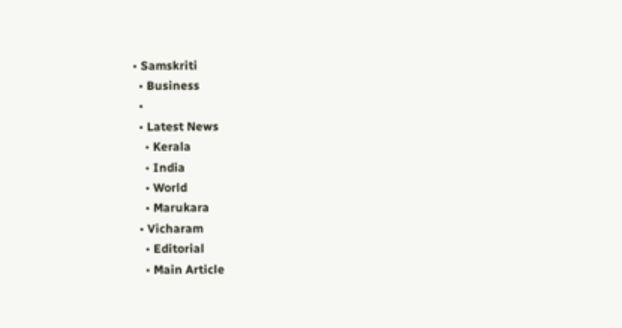• Samskriti
  • Business
  •
  • Latest News
    • Kerala
    • India
    • World
    • Marukara
  • Vicharam
    • Editorial
    • Main Article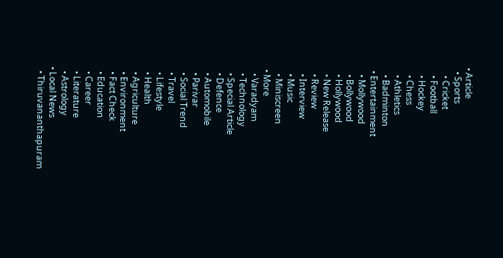• Article
  • Sports
    • Cricket
    • Football
    • Hockey
    • Chess
    • Athletics
    • Badminton
  • Entertainment
    • Mollywood
    • Bollywood
    • Hollywood
    • New Release
    • Review
    • Interview
    • Music
    • Miniscreen
  • More
    • Varadyam
    • Technology
    • Special Article
    • Defence
    • Automobile
    • Parivar
    • Social Trend
    • Travel
    • Lifestyle
    • Health
    • Agriculture
    • Environment
    • Fact Check
    • Education
    • Career
    • Literature
    • Astrology
  • Local News
    • Thiruvananthapuram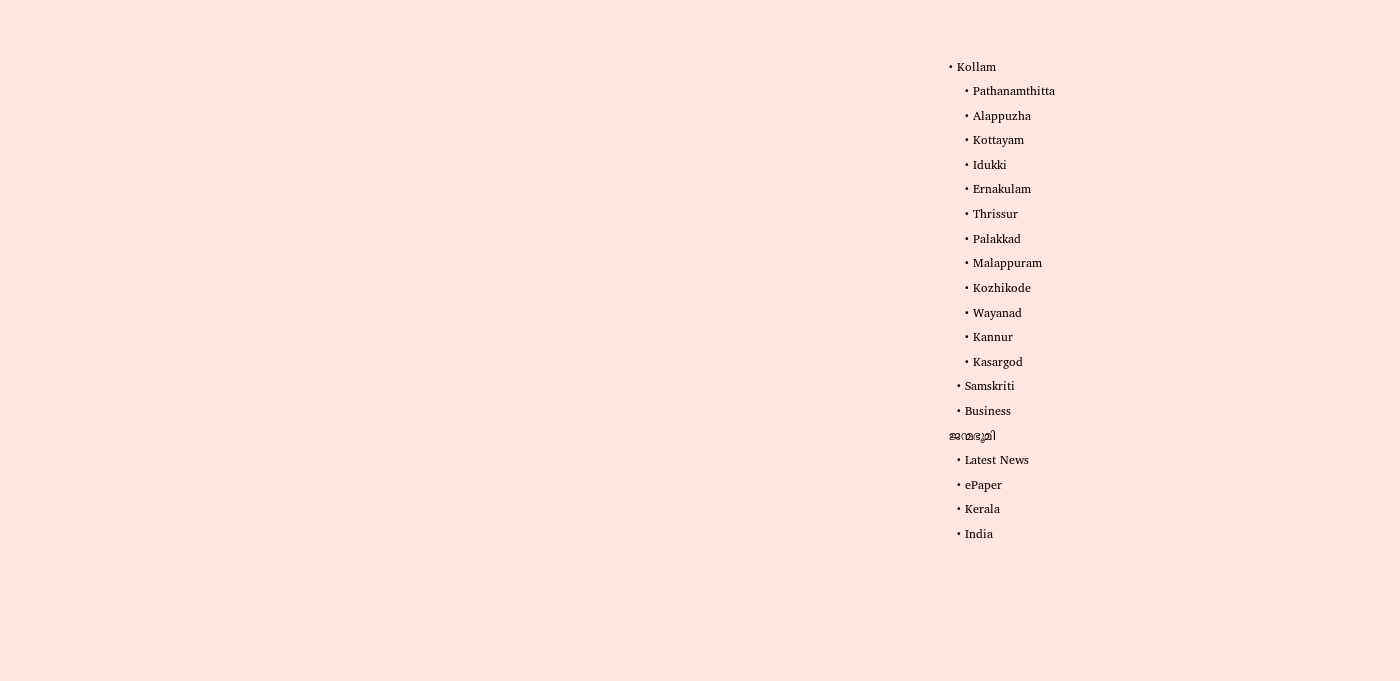• Kollam
    • Pathanamthitta
    • Alappuzha
    • Kottayam
    • Idukki
    • Ernakulam
    • Thrissur
    • Palakkad
    • Malappuram
    • Kozhikode
    • Wayanad
    • Kannur
    • Kasargod
  • Samskriti
  • Business
ജന്മഭൂമി
  • Latest News
  • ePaper
  • Kerala
  • India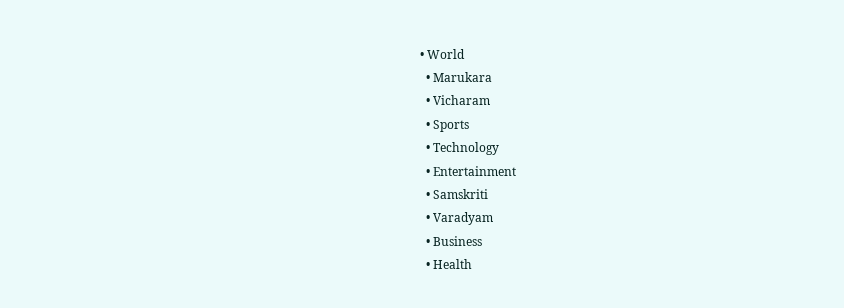• World
  • Marukara
  • Vicharam
  • Sports
  • Technology
  • Entertainment
  • Samskriti
  • Varadyam
  • Business
  • Health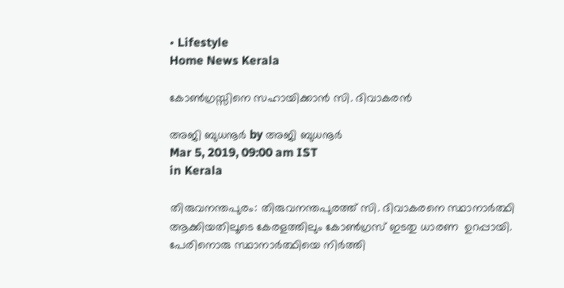• Lifestyle
Home News Kerala

കോണ്‍ഗ്രസ്സിനെ സഹായിക്കാന്‍ സി. ദിവാകരന്‍

അജി ബുധനൂര്‍ by അജി ബുധനൂര്‍
Mar 5, 2019, 09:00 am IST
in Kerala

തിരുവനന്തപുരം: തിരുവനന്തപുരത്ത് സി. ദിവാകരനെ സ്ഥാനാര്‍ത്ഥി ആക്കിയതിലൂടെ കേരളത്തിലും കോണ്‍ഗ്രസ് ഇടതു ധാരണ  ഉറപ്പായി. പേരിനൊരു സ്ഥാനാര്‍ത്ഥിയെ നിര്‍ത്തി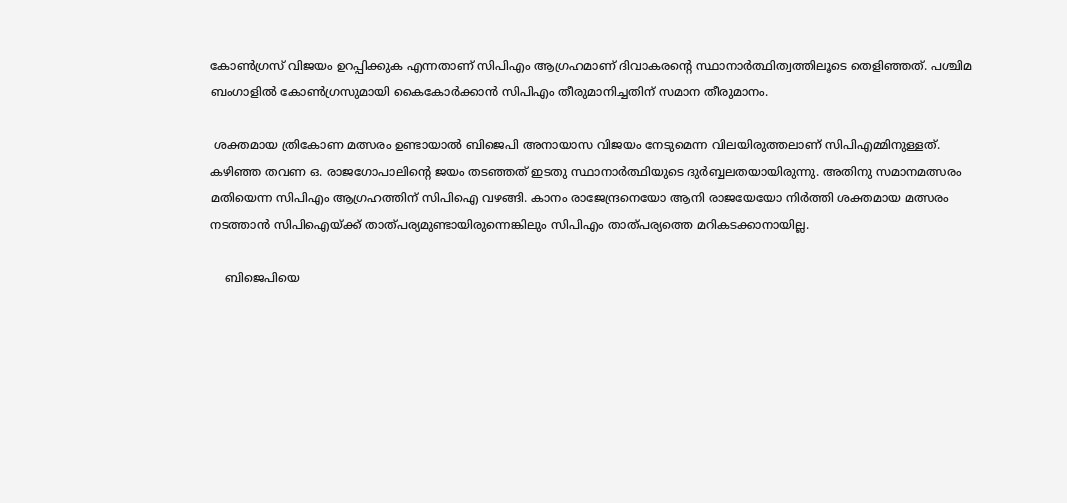കോണ്‍ഗ്രസ് വിജയം ഉറപ്പിക്കുക എന്നതാണ് സിപിഎം ആഗ്രഹമാണ് ദിവാകരന്റെ സ്ഥാനാര്‍ത്ഥിത്വത്തിലൂടെ തെളിഞ്ഞത്. പശ്ചിമ ബംഗാളില്‍ കോണ്‍ഗ്രസുമായി കൈകോര്‍ക്കാന്‍ സിപിഎം തീരുമാനിച്ചതിന് സമാന തീരുമാനം.

 ശക്തമായ ത്രികോണ മത്സരം ഉണ്ടായാല്‍ ബിജെപി അനായാസ വിജയം നേടുമെന്ന വിലയിരുത്തലാണ് സിപിഎമ്മിനുള്ളത്. കഴിഞ്ഞ തവണ ഒ. രാജഗോപാലിന്റെ ജയം തടഞ്ഞത് ഇടതു സ്ഥാനാര്‍ത്ഥിയുടെ ദുര്‍ബ്ബലതയായിരുന്നു. അതിനു സമാനമത്സരം മതിയെന്ന സിപിഎം ആഗ്രഹത്തിന് സിപിഐ വഴങ്ങി. കാനം രാജേന്ദ്രനെയോ ആനി രാജയേയോ നിര്‍ത്തി ശക്തമായ മത്സരം നടത്താന്‍ സിപിഐയ്‌ക്ക് താത്പര്യമുണ്ടായിരുന്നെങ്കിലും സിപിഎം താത്പര്യത്തെ മറികടക്കാനായില്ല.

    ബിജെപിയെ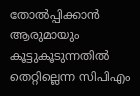തോല്‍പ്പിക്കാന്‍ ആരുമായും കൂട്ടുകൂടുന്നതില്‍ തെറ്റില്ലെന്ന സിപിഎം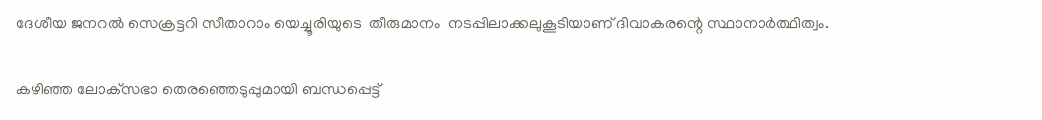ദേശീയ ജനറല്‍ സെക്രട്ടറി സീതാറാം യെച്ചൂരിയുടെ  തീരുമാനം  നടപ്പിലാക്കലുകൂടിയാണ് ദിവാകരന്റെ സ്ഥാനാര്‍ത്ഥിത്വം.

കഴിഞ്ഞ ലോക്‌സഭാ തെരഞ്ഞെടുപ്പുമായി ബന്ധപ്പെട്ട്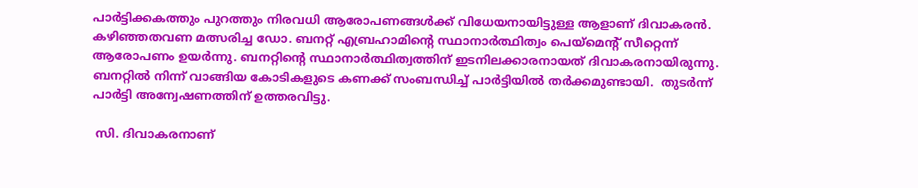പാര്‍ട്ടിക്കകത്തും പുറത്തും നിരവധി ആരോപണങ്ങള്‍ക്ക് വിധേയനായിട്ടുള്ള ആളാണ് ദിവാകരന്‍. കഴിഞ്ഞതവണ മത്സരിച്ച ഡോ. ബനറ്റ് എബ്രഹാമിന്റെ സ്ഥാനാര്‍ത്ഥിത്വം പെയ്‌മെന്റ് സീറ്റെന്ന് ആരോപണം ഉയര്‍ന്നു. ബനറ്റിന്റെ സ്ഥാനാര്‍ത്ഥിത്വത്തിന് ഇടനിലക്കാരനായത് ദിവാകരനായിരുന്നു. ബനറ്റില്‍ നിന്ന് വാങ്ങിയ കോടികളുടെ കണക്ക് സംബന്ധിച്ച് പാര്‍ട്ടിയില്‍ തര്‍ക്കമുണ്ടായി.  തുടര്‍ന്ന് പാര്‍ട്ടി അന്വേഷണത്തിന് ഉത്തരവിട്ടു.

 സി. ദിവാകരനാണ്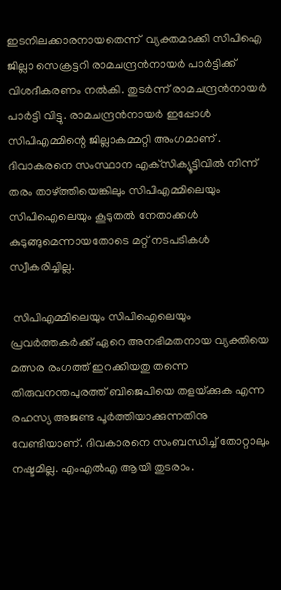ഇടനിലക്കാരനായതെന്ന്  വ്യക്തമാക്കി സിപിഐ  ജില്ലാ സെക്രട്ടറി രാമചന്ദ്രന്‍നായര്‍ പാര്‍ട്ടിക്ക് വിശദീകരണം നല്‍കി. തുടര്‍ന്ന് രാമചന്ദ്രന്‍നായര്‍ പാര്‍ട്ടി വിട്ടു. രാമചന്ദ്രന്‍നായര്‍ ഇപ്പോള്‍ സിപിഎമ്മിന്റെ ജില്ലാകമ്മറ്റി അംഗമാണ് .  ദിവാകരനെ സംസ്ഥാന എക്‌സിക്യൂട്ടിവില്‍ നിന്ന് തരം താഴ്‌ത്തിയെങ്കിലും സിപിഎമ്മിലെയും സിപിഐലെയും കൂടുതല്‍ നേതാക്കള്‍ കുടുങ്ങുമെന്നായതോടെ മറ്റ് നടപടികള്‍ സ്വീകരിച്ചില്ല.

 സിപിഎമ്മിലെയും സിപിഐലെയും പ്രവര്‍ത്തകര്‍ക്ക് ഏറെ അനഭിമതനായ വ്യക്തിയെ മത്സര രംഗത്ത് ഇറക്കിയതു തന്നെ  തിരുവനന്തപുരത്ത് ബിജെപിയെ തളയ്‌ക്കുക എന്ന രഹസ്യ അജണ്ട പൂര്‍ത്തിയാക്കുന്നതിനു വേണ്ടിയാണ്. ദിവകാരനെ സംബന്ധിച്ച് തോറ്റാലും നഷ്ടമില്ല. എംഎല്‍എ ആയി തുടരാം.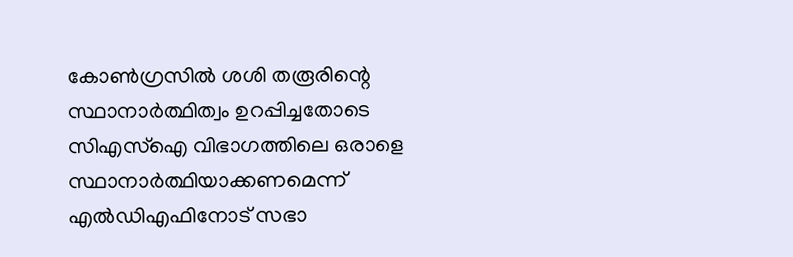കോണ്‍ഗ്രസില്‍ ശശി തരൂരിന്റെ സ്ഥാനാര്‍ത്ഥിത്വം ഉറപ്പിച്ചതോടെ  സിഎസ്‌ഐ വിഭാഗത്തിലെ ഒരാളെ സ്ഥാനാര്‍ത്ഥിയാക്കണമെന്ന് എല്‍ഡിഎഫിനോട് സഭാ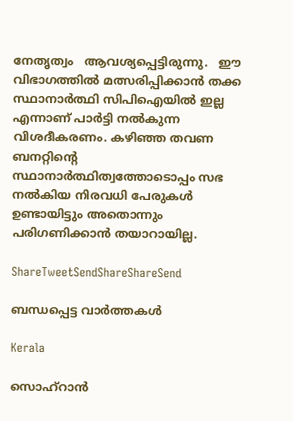നേതൃത്വം   ആവശ്യപ്പെട്ടിരുന്നു.   ഈ വിഭാഗത്തില്‍ മത്സരിപ്പിക്കാന്‍ തക്ക സ്ഥാനാര്‍ത്ഥി സിപിഐയില്‍ ഇല്ല എന്നാണ് പാര്‍ട്ടി നല്‍കുന്ന വിശദീകരണം. കഴിഞ്ഞ തവണ ബനറ്റിന്റെ സ്ഥാനാര്‍ത്ഥിത്വത്തോടൊപ്പം സഭ നല്‍കിയ നിരവധി പേരുകള്‍ ഉണ്ടായിട്ടും അതൊന്നും പരിഗണിക്കാന്‍ തയാറായില്ല.

ShareTweetSendShareShareSend

ബന്ധപ്പെട്ട വാര്‍ത്തകള്‍

Kerala

സൊഹ്റാന്‍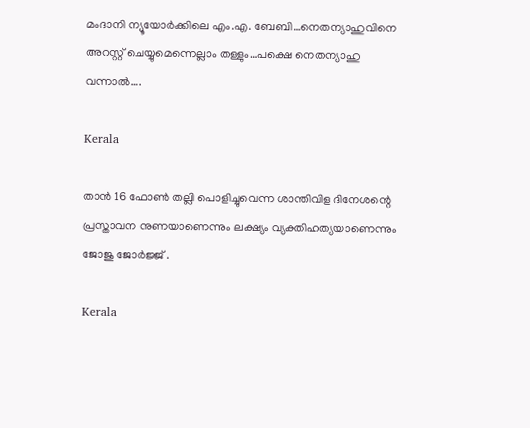മംദാനി ന്യൂയോര്‍ക്കിലെ എം.എ. ബേബി…നെതന്യാഹുവിനെ അറസ്റ്റ് ചെയ്യുമെന്നെല്ലാം തള്ളും…പക്ഷെ നെതന്യാഹു വന്നാല്‍….

Kerala

താന്‍ 16 ഫോണ്‍ തല്ലി പൊളിച്ചുവെന്ന ശാന്തിവിള ദിനേശന്റെ പ്രസ്താവന നുണയാണെന്നും ലക്ഷ്യം വ്യക്തിഹത്യയാണെന്നും ജോജു ജോര്‍ജ്ജ് .

Kerala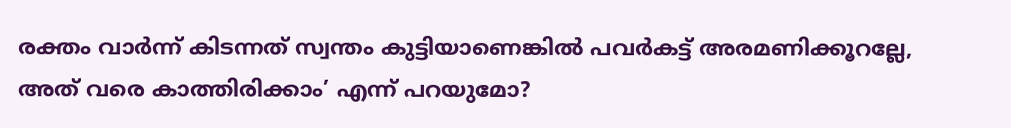രക്തം വാര്‍ന്ന് കിടന്നത് സ്വന്തം കുട്ടിയാണെങ്കില്‍ പവര്‍കട്ട് അരമണിക്കൂറല്ലേ, അത് വരെ കാത്തിരിക്കാം’ എന്ന് പറയുമോ?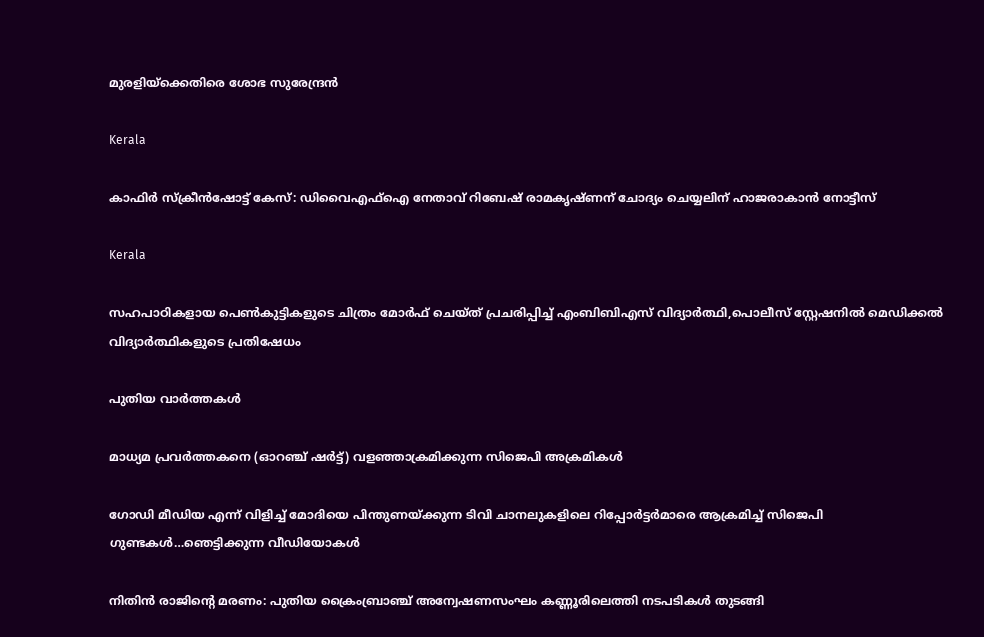മുരളിയ്‌ക്കെതിരെ ശോഭ സുരേന്ദ്രൻ

Kerala

കാഫിര്‍ സ്‌ക്രീന്‍ഷോട്ട് കേസ്: ഡിവൈഎഫ്ഐ നേതാവ് റിബേഷ് രാമകൃഷ്ണന് ചോദ്യം ചെയ്യലിന് ഹാജരാകാന്‍ നോട്ടീസ്

Kerala

സഹപാഠികളായ പെണ്‍കുട്ടികളുടെ ചിത്രം മോര്‍ഫ് ചെയ്ത് പ്രചരിപ്പിച്ച് എംബിബിഎസ് വിദ്യാര്‍ത്ഥി,പൊലീസ് സ്റ്റേഷനില്‍ മെഡിക്കല്‍ വിദ്യാര്‍ത്ഥികളുടെ പ്രതിഷേധം

പുതിയ വാര്‍ത്തകള്‍

മാധ്യമ പ്രവര്‍ത്തകനെ (ഓറഞ്ച് ഷര്‍ട്ട്) വളഞ്ഞാക്രമിക്കുന്ന സിജെപി അക്രമികള്‍

ഗോഡി മീഡിയ എന്ന് വിളിച്ച് മോദിയെ പിന്തുണയ്‌ക്കുന്ന ടിവി ചാനലുകളിലെ റിപ്പോര്‍ട്ടര്‍മാരെ ആക്രമിച്ച് സിജെപി ഗുണ്ടകള്‍…ഞെട്ടിക്കുന്ന വീഡിയോകള്‍

നിതിന്‍ രാജിന്റെ മരണം: പുതിയ ക്രൈംബ്രാഞ്ച് അന്വേഷണസംഘം കണ്ണൂരിലെത്തി നടപടികള്‍ തുടങ്ങി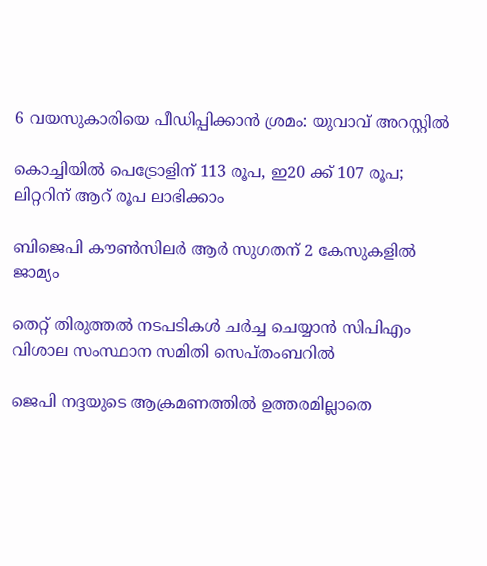6 വയസുകാരിയെ പീഡിപ്പിക്കാന്‍ ശ്രമം: യുവാവ് അറസ്റ്റില്‍

കൊച്ചിയില്‍ പെട്രോളിന് 113 രൂപ, ഇ20 ക്ക് 107 രൂപ; ലിറ്ററിന് ആറ് രൂപ ലാഭിക്കാം

ബിജെപി കൗണ്‍സിലര്‍ ആര്‍ സുഗതന് 2 കേസുകളില്‍ ജാമ്യം

തെറ്റ് തിരുത്തല്‍ നടപടികള്‍ ചര്‍ച്ച ചെയ്യാന്‍ സിപിഎം വിശാല സംസ്ഥാന സമിതി സെപ്തംബറില്‍

ജെപി നദ്ദയുടെ ആക്രമണത്തില്‍ ഉത്തരമില്ലാതെ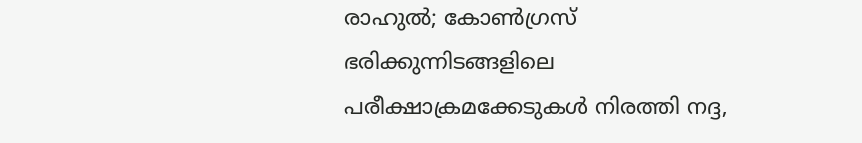രാഹുല്‍; കോണ്‍ഗ്രസ് ഭരിക്കുന്നിടങ്ങളിലെ പരീക്ഷാക്രമക്കേടുകള്‍ നിരത്തി നദ്ദ,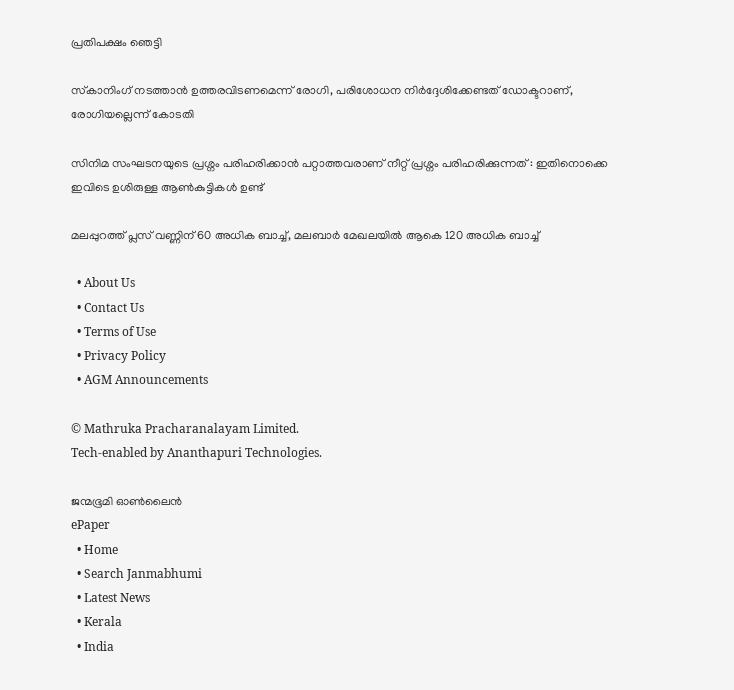പ്രതിപക്ഷം ഞെട്ടി

സ്‌കാനിംഗ് നടത്താന്‍ ഉത്തരവിടണമെന്ന് രോഗി, പരിശോധന നിര്‍ദ്ദേശിക്കേണ്ടത് ഡോക്ടറാണ്, രോഗിയല്ലെന്ന് കോടതി

സിനിമ സംഘടനയുടെ പ്രശ്നം പരിഹരിക്കാൻ പറ്റാത്തവരാണ് നീറ്റ് പ്രശ്നം പരിഹരിക്കുന്നത് : ഇതിനൊക്കെ ഇവിടെ ഉശിരുള്ള ആൺകുട്ടികൾ ഉണ്ട്

മലപ്പുറത്ത് പ്ലസ് വണ്ണിന് 60 അധിക ബാച്ച്, മലബാര്‍ മേഖലയില്‍ ആകെ 120 അധിക ബാച്ച്

  • About Us
  • Contact Us
  • Terms of Use
  • Privacy Policy
  • AGM Announcements

© Mathruka Pracharanalayam Limited.
Tech-enabled by Ananthapuri Technologies.

ജന്മഭൂമി ഓണ്‍ലൈന്‍
ePaper
  • Home
  • Search Janmabhumi
  • Latest News
  • Kerala
  • India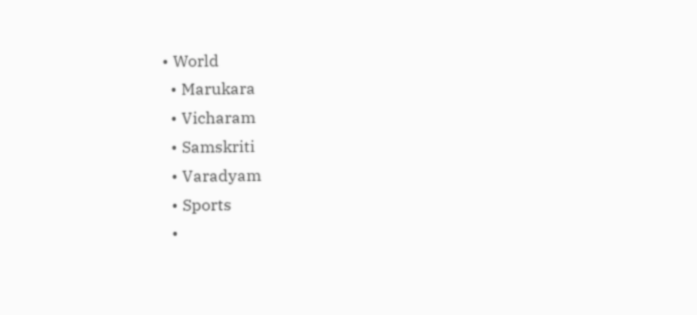• World
  • Marukara
  • Vicharam
  • Samskriti
  • Varadyam
  • Sports
  •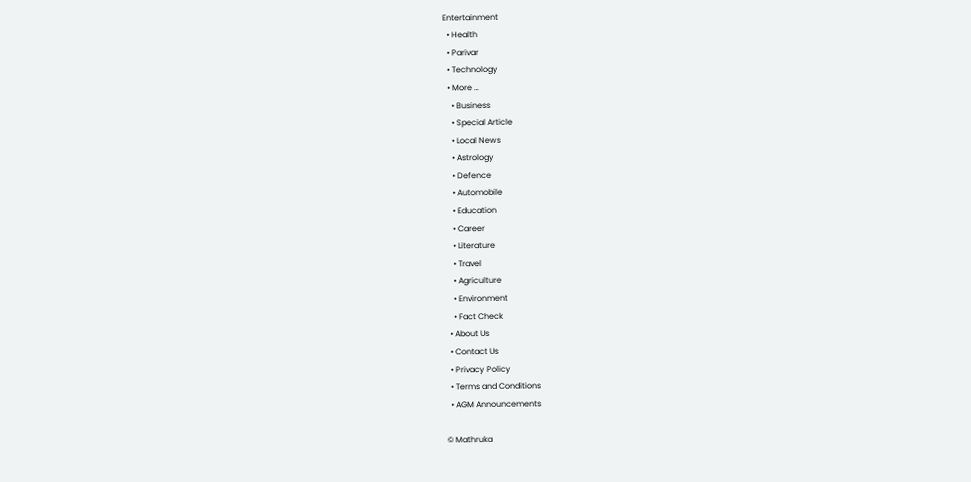Entertainment
  • Health
  • Parivar
  • Technology
  • More …
    • Business
    • Special Article
    • Local News
    • Astrology
    • Defence
    • Automobile
    • Education
    • Career
    • Literature
    • Travel
    • Agriculture
    • Environment
    • Fact Check
  • About Us
  • Contact Us
  • Privacy Policy
  • Terms and Conditions
  • AGM Announcements

© Mathruka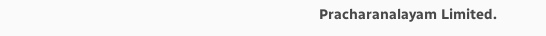Pracharanalayam Limited.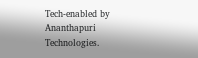Tech-enabled by Ananthapuri Technologies.